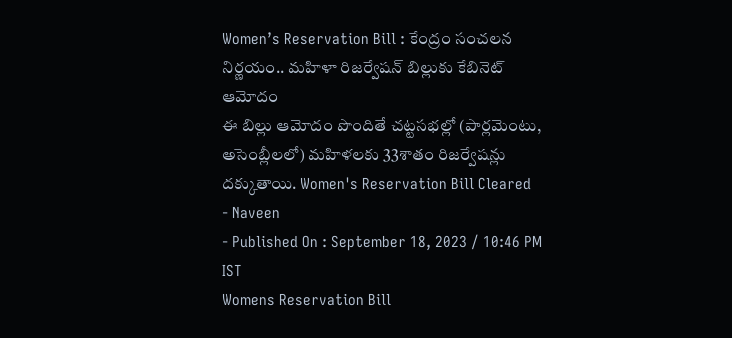Women’s Reservation Bill : కేంద్రం సంచలన నిర్ణయం.. మహిళా రిజర్వేషన్ బిల్లుకు కేబినెట్ ఆమోదం
ఈ బిల్లు ఆమోదం పొందితే చట్టసభల్లో (పార్లమెంటు, అసెంబ్లీలలో) మహిళలకు 33శాతం రిజర్వేషన్లు దక్కుతాయి. Women's Reservation Bill Cleared
- Naveen
- Published On : September 18, 2023 / 10:46 PM IST
Womens Reservation Bill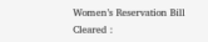Women’s Reservation Bill Cleared :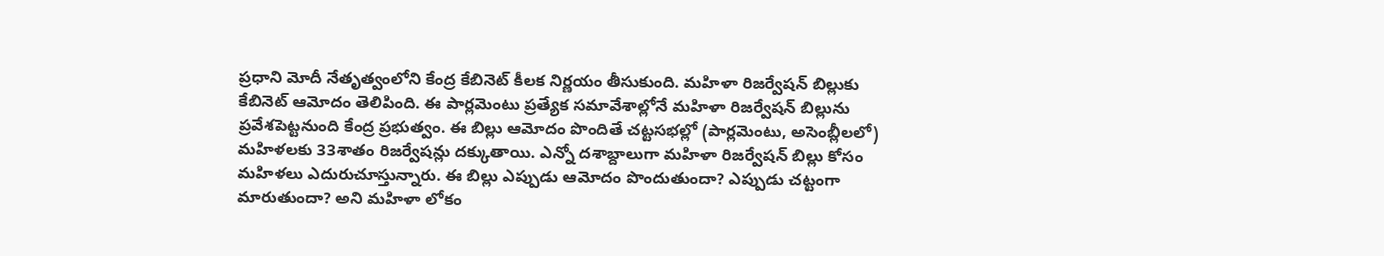ప్రధాని మోదీ నేతృత్వంలోని కేంద్ర కేబినెట్ కీలక నిర్ణయం తీసుకుంది. మహిళా రిజర్వేషన్ బిల్లుకు కేబినెట్ ఆమోదం తెలిపింది. ఈ పార్లమెంటు ప్రత్యేక సమావేశాల్లోనే మహిళా రిజర్వేషన్ బిల్లును ప్రవేశపెట్టనుంది కేంద్ర ప్రభుత్వం. ఈ బిల్లు ఆమోదం పొందితే చట్టసభల్లో (పార్లమెంటు, అసెంబ్లీలలో) మహిళలకు 33శాతం రిజర్వేషన్లు దక్కుతాయి. ఎన్నో దశాబ్దాలుగా మహిళా రిజర్వేషన్ బిల్లు కోసం మహిళలు ఎదురుచూస్తున్నారు. ఈ బిల్లు ఎప్పుడు ఆమోదం పొందుతుందా? ఎప్పుడు చట్టంగా మారుతుందా? అని మహిళా లోకం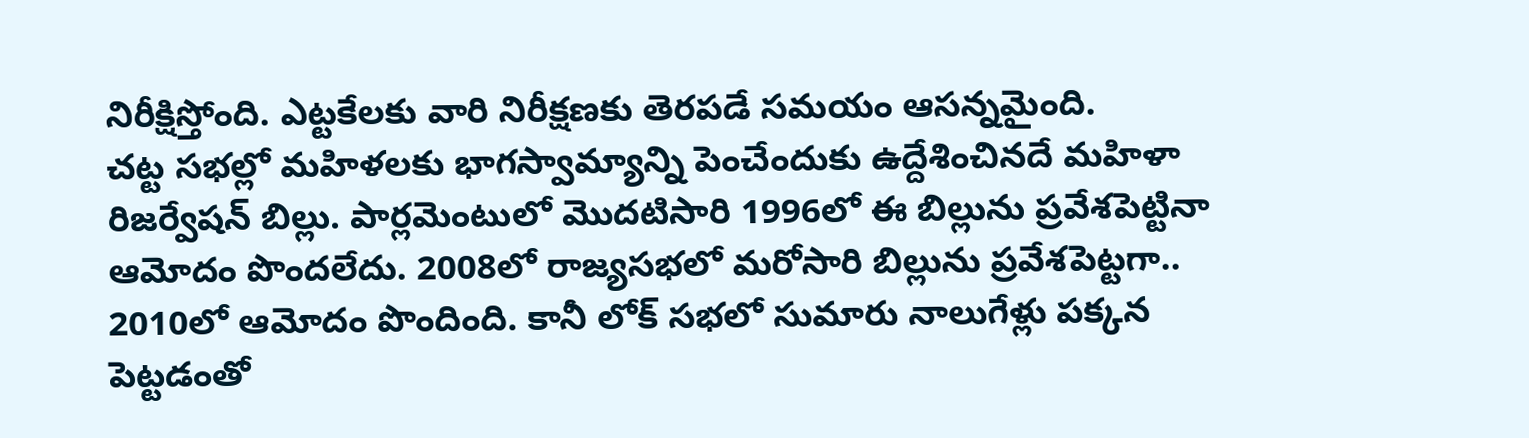నిరీక్షిస్తోంది. ఎట్టకేలకు వారి నిరీక్షణకు తెరపడే సమయం ఆసన్నమైంది.
చట్ట సభల్లో మహిళలకు భాగస్వామ్యాన్ని పెంచేందుకు ఉద్దేశించినదే మహిళా రిజర్వేషన్ బిల్లు. పార్లమెంటులో మొదటిసారి 1996లో ఈ బిల్లును ప్రవేశపెట్టినా ఆమోదం పొందలేదు. 2008లో రాజ్యసభలో మరోసారి బిల్లును ప్రవేశపెట్టగా.. 2010లో ఆమోదం పొందింది. కానీ లోక్ సభలో సుమారు నాలుగేళ్లు పక్కన పెట్టడంతో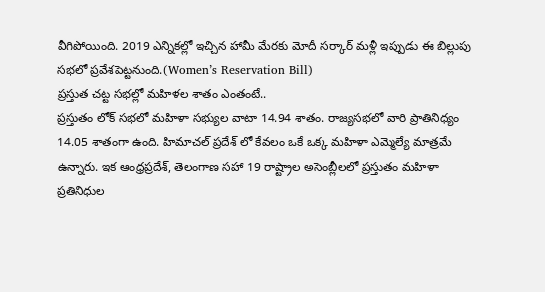వీగిపోయింది. 2019 ఎన్నికల్లో ఇచ్చిన హామీ మేరకు మోదీ సర్కార్ మళ్లీ ఇప్పుడు ఈ బిల్లుపు సభలో ప్రవేశపెట్టనుంది.(Women’s Reservation Bill)
ప్రస్తుత చట్ట సభల్లో మహిళల శాతం ఎంతంటే..
ప్రస్తుతం లోక్ సభలో మహిళా సభ్యుల వాటా 14.94 శాతం. రాజ్యసభలో వారి ప్రాతినిధ్యం 14.05 శాతంగా ఉంది. హిమాచల్ ప్రదేశ్ లో కేవలం ఒకే ఒక్క మహిళా ఎమ్మెల్యే మాత్రమే ఉన్నారు. ఇక ఆంధ్రప్రదేశ్, తెలంగాణ సహా 19 రాష్ట్రాల అసెంబ్లీలలో ప్రస్తుతం మహిళా ప్రతినిధుల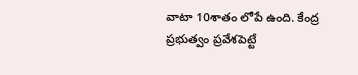వాటా 10శాతం లోపే ఉంది. కేంద్ర ప్రభుత్వం ప్రవేశపెట్టే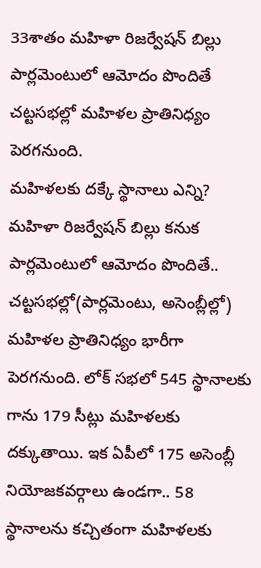33శాతం మహిళా రిజర్వేషన్ బిల్లు పార్లమెంటులో ఆమోదం పొందితే చట్టసభల్లో మహిళల ప్రాతినిధ్యం పెరగనుంది.
మహిళలకు దక్కే స్థానాలు ఎన్ని?
మహిళా రిజర్వేషన్ బిల్లు కనుక పార్లమెంటులో ఆమోదం పొందితే.. చట్టసభల్లో(పార్లమెంటు, అసెంబ్లీల్లో) మహిళల ప్రాతినిధ్యం భారీగా పెరగనుంది. లోక్ సభలో 545 స్థానాలకు గాను 179 సీట్లు మహిళలకు దక్కుతాయి. ఇక ఏపీలో 175 అసెంబ్లీ నియోజకవర్గాలు ఉండగా.. 58 స్థానాలను కచ్చితంగా మహిళలకు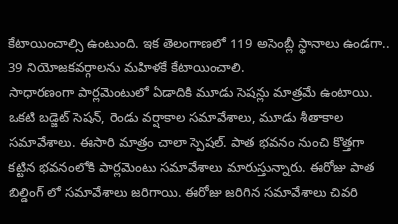కేటాయించాల్సి ఉంటుంది. ఇక తెలంగాణలో 119 అసెంబ్లీ స్థానాలు ఉండగా.. 39 నియోజకవర్గాలను మహిళకే కేటాయించాలి.
సాధారణంగా పార్లమెంటులో ఏడాదికి మూడు సెషన్లు మాత్రమే ఉంటాయి. ఒకటి బడ్జెట్ సెషన్, రెండు వర్షాకాల సమావేశాలు, మూడు శీతాకాల సమావేశాలు. ఈసారి మాత్రం చాలా స్పెషల్. పాత భవనం నుంచి కొత్తగా కట్టిన భవనంలోకి పార్లమెంటు సమావేశాలు మారుస్తున్నారు. ఈరోజు పాత బిల్డింగ్ లో సమావేశాలు జరిగాయి. ఈరోజు జరిగిన సమావేశాలు చివరి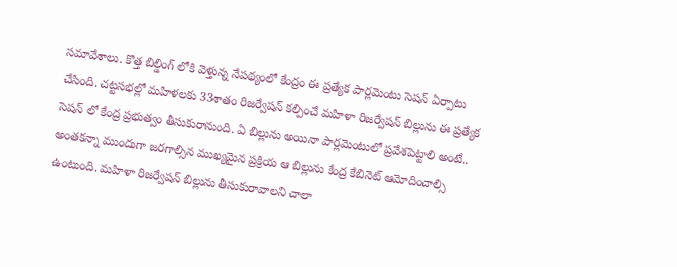సమావేశాలు. కొత్త బిల్డింగ్ లోకి వెళ్తున్న నేపథ్యంలో కేంద్రం ఈ ప్రత్యేక పార్లమెంటు సెషన్ ఏర్పాటు చేసింది. చట్టసభల్లో మహిళలకు 33శాతం రిజర్వేషన్ కల్పించే మహిళా రిజర్వేషన్ బిల్లును ఈ ప్రత్యేక సెషన్ లో కేంద్ర ప్రభుత్వం తీసుకురానుంది. ఏ బిల్లును అయినా పార్లమెంటులో ప్రవేశపెట్టాలి అంటే.. అంతకన్నా ముందుగా జరగాల్సిన ముఖ్యమైన ప్రక్రియ ఆ బిల్లును కేంద్ర కేబినెట్ ఆమోదించాల్సి ఉంటుంది. మహిళా రిజర్వేషన్ బిల్లును తీసుకురావాలని చాలా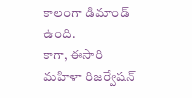కాలంగా డిమాండ్ ఉంది.
కాగా, ఈసారి మహిళా రిజర్వేషన్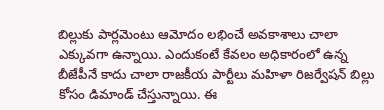బిల్లుకు పార్లమెంటు ఆమోదం లభించే అవకాశాలు చాలా ఎక్కువగా ఉన్నాయి. ఎందుకంటే కేవలం అధికారంలో ఉన్న బీజేపీనే కాదు చాలా రాజకీయ పార్టీలు మహిళా రిజర్వేషన్ బిల్లు కోసం డిమాండ్ చేస్తున్నాయి. ఈ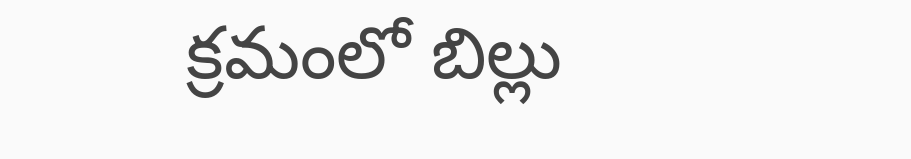క్రమంలో బిల్లు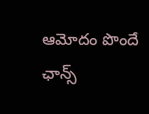ఆమోదం పొందే ఛాన్స్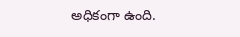అధికంగా ఉంది.